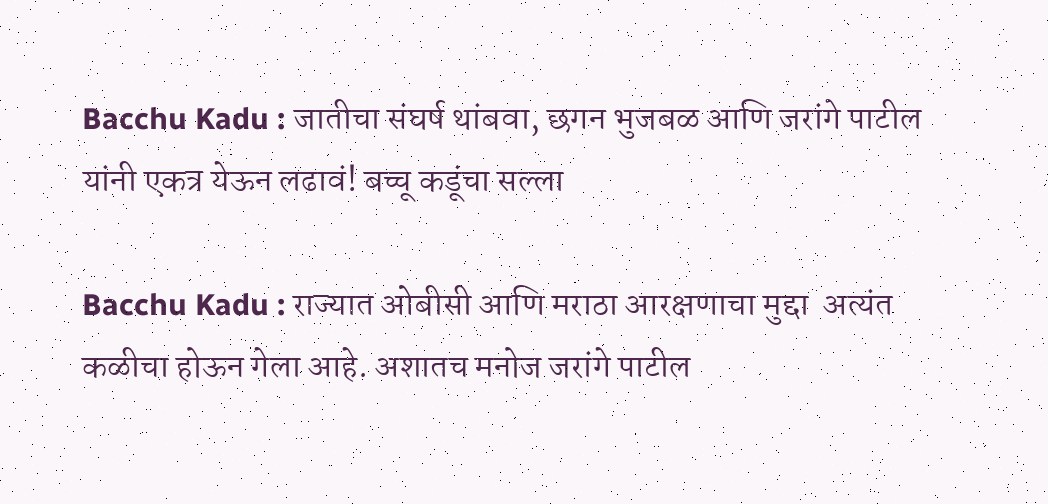Bacchu Kadu : जातीचा संघर्ष थांबवा, छगन भुजबळ आणि जरांगे पाटील यांनी एकत्र येऊन लढावं! बच्चू कडूंचा सल्ला

Bacchu Kadu : राज्यात ओबीसी आणि मराठा आरक्षणाचा मुद्दा  अत्यंत कळीचा होऊन गेला आहे. अशातच मनोज जरांगे पाटील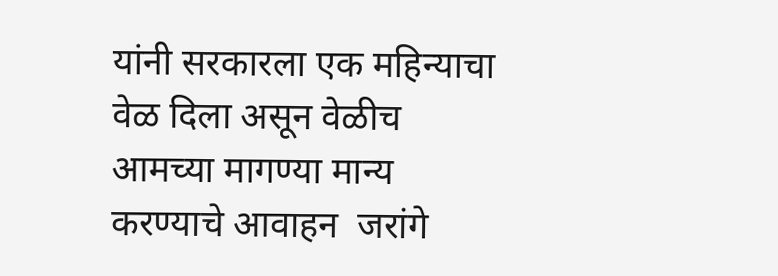यांनी सरकारला एक महिन्याचा वेळ दिला असून वेळीच आमच्या मागण्या मान्य करण्याचे आवाहन  जरांगे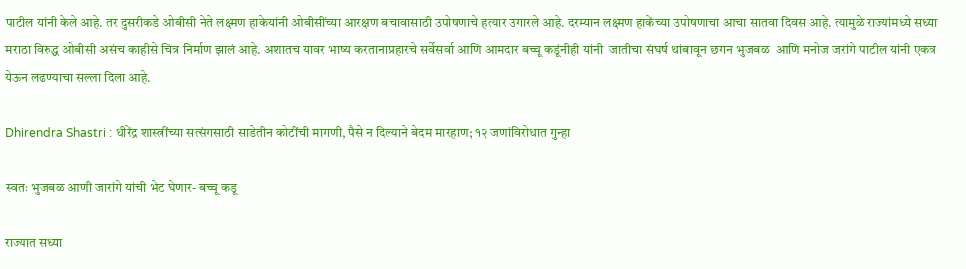पाटील यांनी केले आहे. तर दुसरीकडे ओबीसी नेते लक्ष्मण हाकेयांनी ओबीसींच्या आरक्षण बचावासाठी उपोषणाचे हत्यार उगारले आहे. दरम्यान लक्ष्मण हाकेंच्या उपोषणाचा आचा सातवा दिवस आहे. त्यामुळे राज्यांमध्ये सध्या मराठा विरुद्ध ओबीसी असंच काहीसे चित्र निर्माण झालं आहे. अशातच यावर भाष्य करतानाप्रहारचे सर्वेसर्वा आणि आमदार बच्चू कडूंनीही यांनी  जातीचा संघर्ष थांबावून छगन भुजबळ  आणि मनोज जरांगे पाटील यांनी एकत्र येऊन लढण्याचा सल्ला दिला आहे.

Dhirendra Shastri : धीरेंद्र शास्त्रींच्या सत्संगसाठी साडेतीन कोटींची मागणी, पैसे न दिल्याने बेदम मारहाण; १२ जणांविरोधात गुन्हा

स्वतः भुजबळ आणी जारांगे यांची भेट घेणार- बच्चू कडू

राज्यात सध्या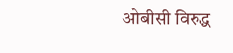ओबीसी विरुद्ध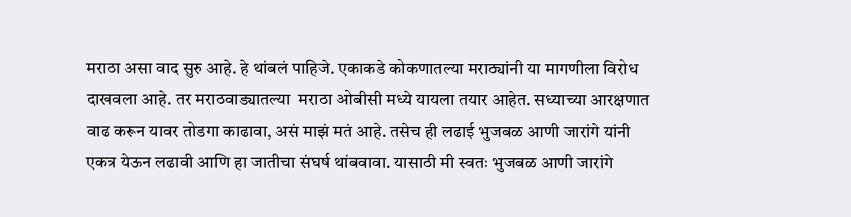मराठा असा वाद सुरु आहे. हे थांबलं पाहिजे. एकाकडे कोकणातल्या मराठ्यांनी या मागणीला विरोध दाखवला आहे. तर मराठवाड्यातल्या  मराठा ओबीसी मध्ये यायला तयार आहेत. सध्याच्या आरक्षणात वाढ करून यावर तोडगा काढावा, असं माझं मतं आहे. तसेच ही लढाई भुजबळ आणी जारांगे यांनी एकत्र येऊन लढावी आणि हा जातीचा संघर्ष थांबवावा. यासाठी मी स्वतः भुजबळ आणी जारांगे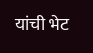यांची भेट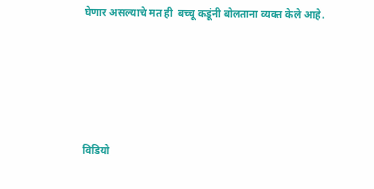घेणार असल्याचे मत ही  बच्चू कडूंनी बोलताना व्यक्त केले आहे.





विडियो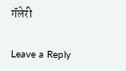गॅलेरी

Leave a Reply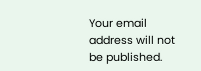Your email address will not be published.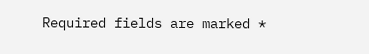Required fields are marked *